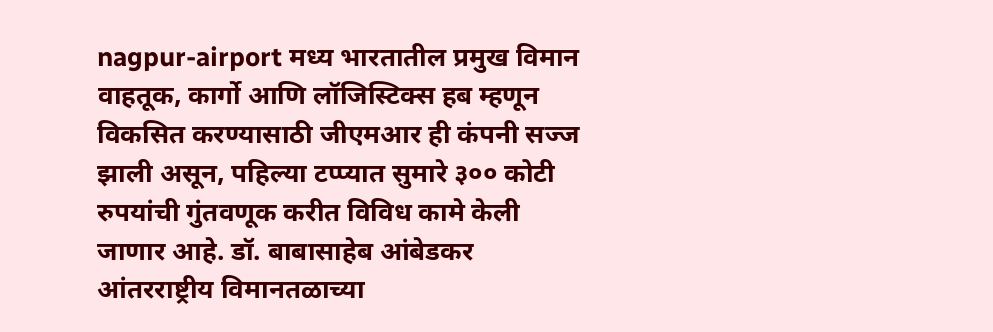nagpur-airport मध्य भारतातील प्रमुख विमान वाहतूक, कार्गो आणि लॉजिस्टिक्स हब म्हणून विकसित करण्यासाठी जीएमआर ही कंपनी सज्ज झाली असून, पहिल्या टप्प्यात सुमारे ३०० कोटी रुपयांची गुंतवणूक करीत विविध कामे केली जाणार आहे. डॉ. बाबासाहेब आंबेडकर आंतरराष्ट्रीय विमानतळाच्या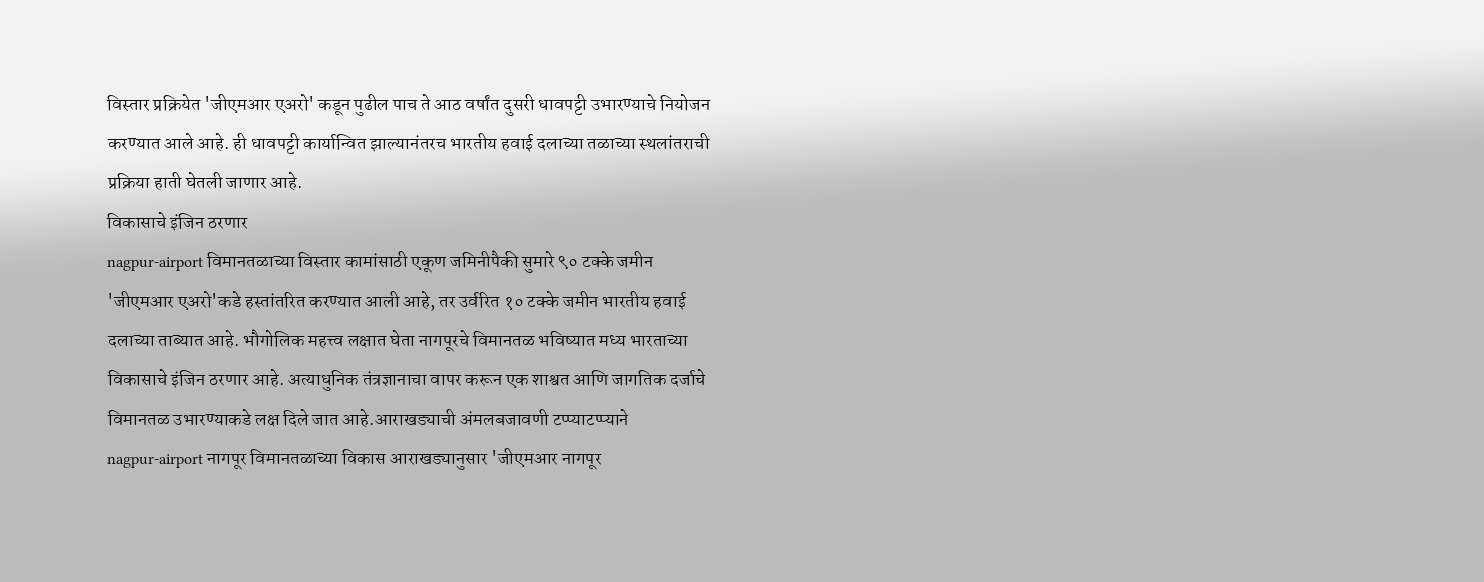विस्तार प्रक्रियेत 'जीएमआर एअरो' कडून पुढील पाच ते आठ वर्षांत दुसरी धावपट्टी उभारण्याचे नियोजन करण्यात आले आहे. ही धावपट्टी कार्यान्वित झाल्यानंतरच भारतीय हवाई दलाच्या तळाच्या स्थलांतराची प्रक्रिया हाती घेतली जाणार आहे.
विकासाचे इंजिन ठरणार
nagpur-airport विमानतळाच्या विस्तार कामांसाठी एकूण जमिनीपैकी सुमारे ९० टक्के जमीन 'जीएमआर एअरो'कडे हस्तांतरित करण्यात आली आहे, तर उर्वरित १० टक्के जमीन भारतीय हवाई दलाच्या ताब्यात आहे. भौगोलिक महत्त्व लक्षात घेता नागपूरचे विमानतळ भविष्यात मध्य भारताच्या विकासाचे इंजिन ठरणार आहे. अत्याधुनिक तंत्रज्ञानाचा वापर करून एक शाश्वत आणि जागतिक दर्जाचे विमानतळ उभारण्याकडे लक्ष दिले जात आहे.आराखड्याची अंमलबजावणी टप्प्याटप्प्याने
nagpur-airport नागपूर विमानतळाच्या विकास आराखड्यानुसार 'जीएमआर नागपूर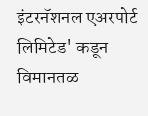इंटरनॅशनल एअरपोर्ट लिमिटेड' कडून विमानतळ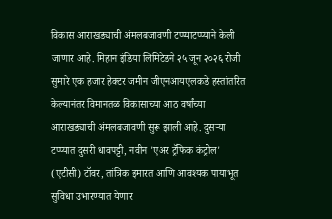विकास आराखड्याची अंमलबजावणी टप्प्याटप्प्याने केली जाणार आहे. मिहान इंडिया लिमिटेडने २५ जून २०२६ रोजी सुमारे एक हजार हेक्टर जमीन जीएनआयएलकडे हस्तांतरित केल्यानंतर विमानतळ विकासाच्या आठ वर्षांच्या आराखड्याची अंमलबजावणी सुरू झाली आहे. दुसऱ्या टप्प्यात दुसरी धावपट्टी, नवीन 'एअर ट्रॅफिक कंट्रोल' (एटीसी) टॉवर, तांत्रिक इमारत आणि आवश्यक पायाभूत सुविधा उभारण्यात येणार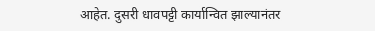आहेत. दुसरी धावपट्टी कार्यान्वित झाल्यानंतर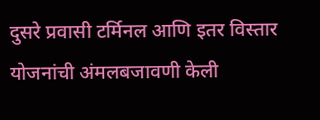दुसरे प्रवासी टर्मिनल आणि इतर विस्तार योजनांची अंमलबजावणी केली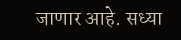जाणार आहे. सध्या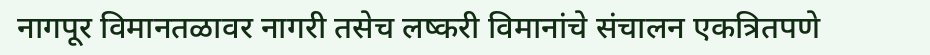नागपूर विमानतळावर नागरी तसेच लष्करी विमानांचे संचालन एकत्रितपणे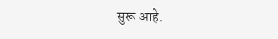सुरू आहे.